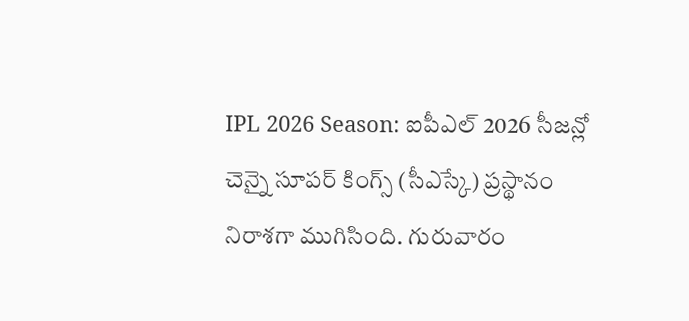IPL 2026 Season: ఐపీఎల్ 2026 సీజన్లో చెన్నై సూపర్ కింగ్స్ (సీఎస్కే) ప్రస్థానం నిరాశగా ముగిసింది. గురువారం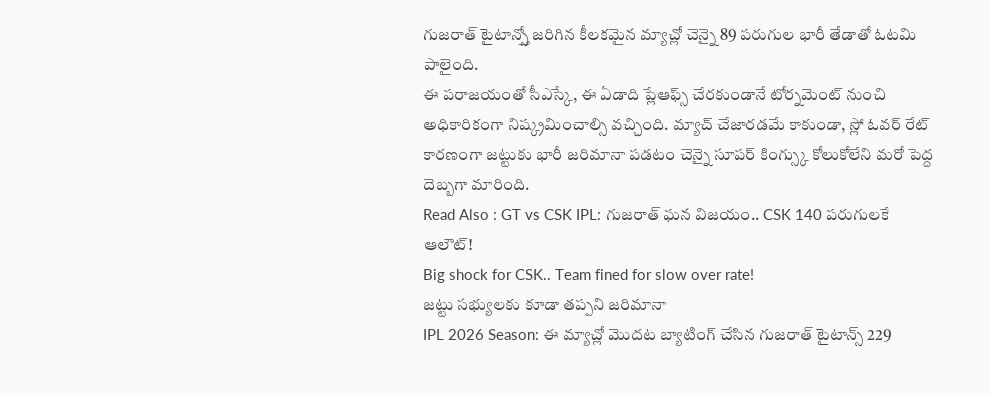గుజరాత్ టైటాన్స్తో జరిగిన కీలకమైన మ్యాచ్లో చెన్నై 89 పరుగుల భారీ తేడాతో ఓటమి పాలైంది.
ఈ పరాజయంతో సీఎస్కే, ఈ ఏడాది ప్లేఆఫ్స్ చేరకుండానే టోర్నమెంట్ నుంచి అధికారికంగా నిష్క్రమించాల్సి వచ్చింది. మ్యాచ్ చేజారడమే కాకుండా, స్లో ఓవర్ రేట్ కారణంగా జట్టుకు భారీ జరిమానా పడటం చెన్నై సూపర్ కింగ్స్కు కోలుకోలేని మరో పెద్ద దెబ్బగా మారింది.
Read Also : GT vs CSK IPL: గుజరాత్ ఘన విజయం.. CSK 140 పరుగులకే ఆలౌట్!
Big shock for CSK.. Team fined for slow over rate!
జట్టు సభ్యులకు కూడా తప్పని జరిమానా
IPL 2026 Season: ఈ మ్యాచ్లో మొదట బ్యాటింగ్ చేసిన గుజరాత్ టైటాన్స్ 229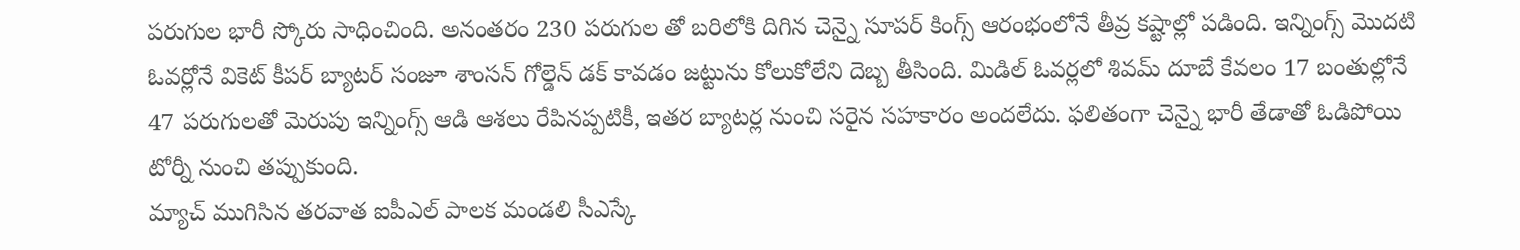పరుగుల భారీ స్కోరు సాధించింది. అనంతరం 230 పరుగుల తో బరిలోకి దిగిన చెన్నై సూపర్ కింగ్స్ ఆరంభంలోనే తీవ్ర కష్టాల్లో పడింది. ఇన్నింగ్స్ మొదటి ఓవర్లోనే వికెట్ కీపర్ బ్యాటర్ సంజూ శాంసన్ గోల్డెన్ డక్ కావడం జట్టును కోలుకోలేని దెబ్బ తీసింది. మిడిల్ ఓవర్లలో శివమ్ దూబే కేవలం 17 బంతుల్లోనే 47 పరుగులతో మెరుపు ఇన్నింగ్స్ ఆడి ఆశలు రేపినప్పటికీ, ఇతర బ్యాటర్ల నుంచి సరైన సహకారం అందలేదు. ఫలితంగా చెన్నై భారీ తేడాతో ఓడిపోయి టోర్నీ నుంచి తప్పుకుంది.
మ్యాచ్ ముగిసిన తరవాత ఐపీఎల్ పాలక మండలి సీఎస్కే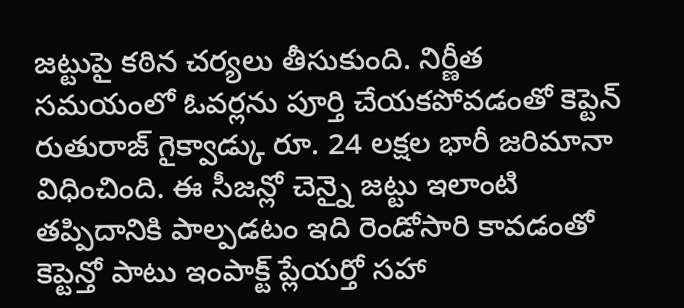జట్టుపై కఠిన చర్యలు తీసుకుంది. నిర్ణీత సమయంలో ఓవర్లను పూర్తి చేయకపోవడంతో కెప్టెన్ రుతురాజ్ గైక్వాడ్కు రూ. 24 లక్షల భారీ జరిమానా విధించింది. ఈ సీజన్లో చెన్నై జట్టు ఇలాంటి తప్పిదానికి పాల్పడటం ఇది రెండోసారి కావడంతో కెప్టెన్తో పాటు ఇంపాక్ట్ ప్లేయర్తో సహా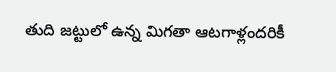తుది జట్టులో ఉన్న మిగతా ఆటగాళ్లందరికీ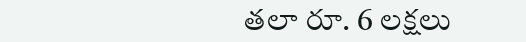తలా రూ. 6 లక్షలు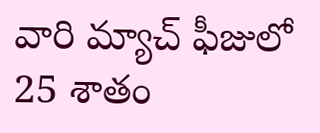వారి మ్యాచ్ ఫీజులో 25 శాతం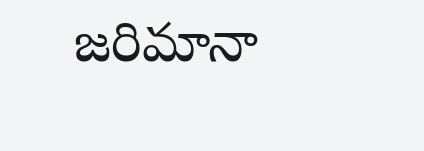జరిమానా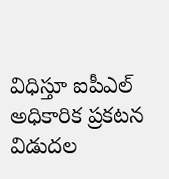విధిస్తూ ఐపీఎల్ అధికారిక ప్రకటన విడుదల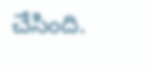చేసింది.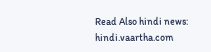Read Also hindi news: hindi.vaartha.com